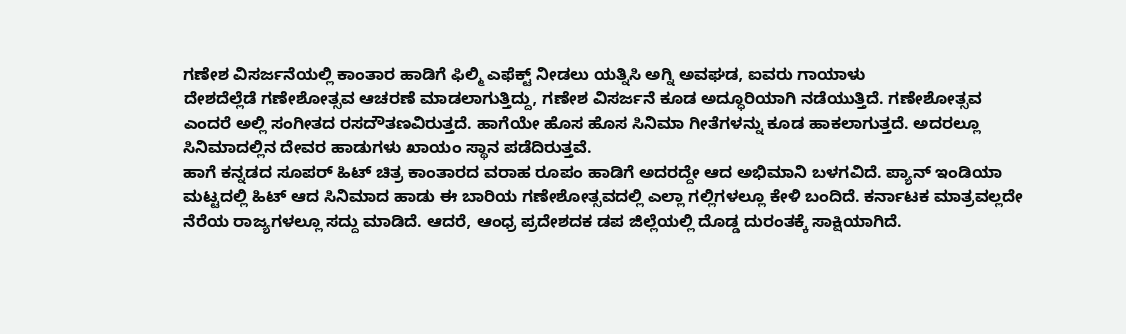ಗಣೇಶ ವಿಸರ್ಜನೆಯಲ್ಲಿ ಕಾಂತಾರ ಹಾಡಿಗೆ ಫಿಲ್ಮಿ ಎಫೆಕ್ಟ್ ನೀಡಲು ಯತ್ನಿಸಿ ಅಗ್ನಿ ಅವಘಡ, ಐವರು ಗಾಯಾಳು
ದೇಶದೆಲ್ಲೆಡೆ ಗಣೇಶೋತ್ಸವ ಆಚರಣೆ ಮಾಡಲಾಗುತ್ತಿದ್ದು, ಗಣೇಶ ವಿಸರ್ಜನೆ ಕೂಡ ಅದ್ಧೂರಿಯಾಗಿ ನಡೆಯುತ್ತಿದೆ. ಗಣೇಶೋತ್ಸವ ಎಂದರೆ ಅಲ್ಲಿ ಸಂಗೀತದ ರಸದೌತಣವಿರುತ್ತದೆ. ಹಾಗೆಯೇ ಹೊಸ ಹೊಸ ಸಿನಿಮಾ ಗೀತೆಗಳನ್ನು ಕೂಡ ಹಾಕಲಾಗುತ್ತದೆ. ಅದರಲ್ಲೂ ಸಿನಿಮಾದಲ್ಲಿನ ದೇವರ ಹಾಡುಗಳು ಖಾಯಂ ಸ್ಥಾನ ಪಡೆದಿರುತ್ತವೆ.
ಹಾಗೆ ಕನ್ನಡದ ಸೂಪರ್ ಹಿಟ್ ಚಿತ್ರ ಕಾಂತಾರದ ವರಾಹ ರೂಪಂ ಹಾಡಿಗೆ ಅದರದ್ದೇ ಆದ ಅಭಿಮಾನಿ ಬಳಗವಿದೆ. ಪ್ಯಾನ್ ಇಂಡಿಯಾ ಮಟ್ಟದಲ್ಲಿ ಹಿಟ್ ಆದ ಸಿನಿಮಾದ ಹಾಡು ಈ ಬಾರಿಯ ಗಣೇಶೋತ್ಸವದಲ್ಲಿ ಎಲ್ಲಾ ಗಲ್ಲಿಗಳಲ್ಲೂ ಕೇಳಿ ಬಂದಿದೆ. ಕರ್ನಾಟಕ ಮಾತ್ರವಲ್ಲದೇ ನೆರೆಯ ರಾಜ್ಯಗಳಲ್ಲೂ ಸದ್ದು ಮಾಡಿದೆ. ಆದರೆ, ಆಂಧ್ರ ಪ್ರದೇಶದಕ ಡಪ ಜಿಲ್ಲೆಯಲ್ಲಿ ದೊಡ್ಡ ದುರಂತಕ್ಕೆ ಸಾಕ್ಷಿಯಾಗಿದೆ.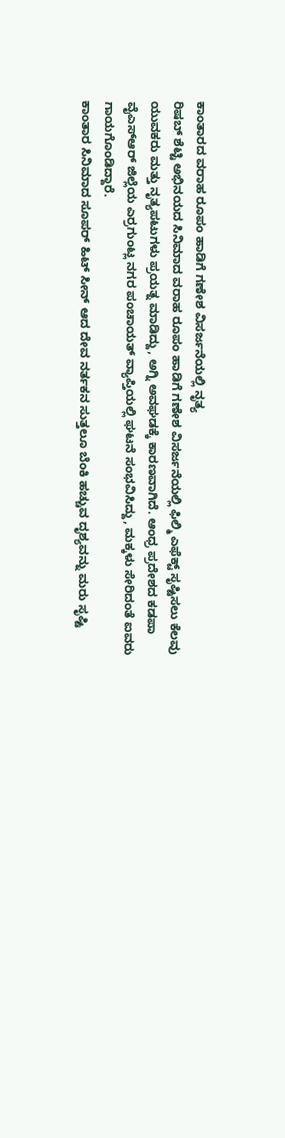ಕಾಂತಾರದ ವರಾಹ ರೂಪಂ ಹಾಡಿಗೆ ಗಣೇಶ ವಿಸರ್ಜನೆಯಲ್ಲಿ ನೃತ್ಯ
ರಿಷಬ್ ಶೆಟ್ಟಿ ಅಭಿನಯದ ಸಿನಿಮಾದ ವರಾಹ ರೂಪಂ ಹಾಡಿಗೆ ಗಣೇಶ ವಿಸರ್ಜನೆಯಲ್ಲಿ ಫಿಲ್ಮಿ ಎಫೆಕ್ಟ್ ಸೃಷ್ಟಿಸಲು ಕೆಲವು ಯುವಕರು ಮತ್ತು ನೃತ್ಯಪಟುಗಳು ಪ್ರಯತ್ನ ಮಾಡಿದ್ದು, ಅಗ್ನಿ ಅವಘಡಕ್ಕೆ ಕಾರಣವಾಗಿದೆ. ಆಂಧ್ರ ಪ್ರದೇಶದ ಕಡಪಾ ವೈಎಸ್ಆರ್ ಜಿಲ್ಲೆಯ ಎರ್ರಗುಂಟ್ಲ ನಗರ ಪಂಚಾಯತ್ ವ್ಯಾಪ್ತಿಯಲ್ಲಿ ಘಟನೆ ಸಂಭವಿಸಿದ್ದು, ಮಕ್ಕಳು ಸೇರಿದಂತೆ ಐವರು ಗಾಯಗೊಂಡಿದ್ದಾರೆ.
ಕಾಂತಾರ ಸಿನಿಮಾದ ಸೂಪರ್ ಹಿಟ್ ಸೀನ್ ಆದ ದೇವ ನರ್ತಕನ ಸುತ್ತಲೂ ಬೆಂಕಿ ಹಚ್ಚುವ ದೃಶ್ಯವನ್ನು ಮರು ಸೃಷ್ಟಿ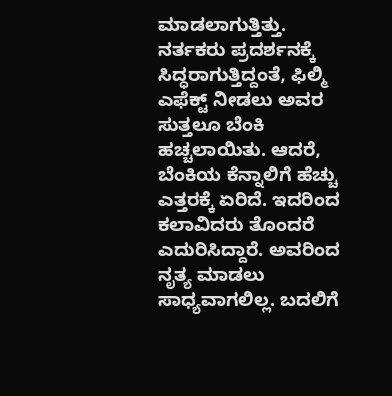ಮಾಡಲಾಗುತ್ತಿತ್ತು. ನರ್ತಕರು ಪ್ರದರ್ಶನಕ್ಕೆ ಸಿದ್ಧರಾಗುತ್ತಿದ್ದಂತೆ, ಫಿಲ್ಮಿ ಎಫೆಕ್ಟ್ ನೀಡಲು ಅವರ ಸುತ್ತಲೂ ಬೆಂಕಿ ಹಚ್ಚಲಾಯಿತು. ಆದರೆ, ಬೆಂಕಿಯ ಕೆನ್ನಾಲಿಗೆ ಹೆಚ್ಚು ಎತ್ತರಕ್ಕೆ ಏರಿದೆ. ಇದರಿಂದ ಕಲಾವಿದರು ತೊಂದರೆ ಎದುರಿಸಿದ್ದಾರೆ. ಅವರಿಂದ ನೃತ್ಯ ಮಾಡಲು ಸಾಧ್ಯವಾಗಲಿಲ್ಲ. ಬದಲಿಗೆ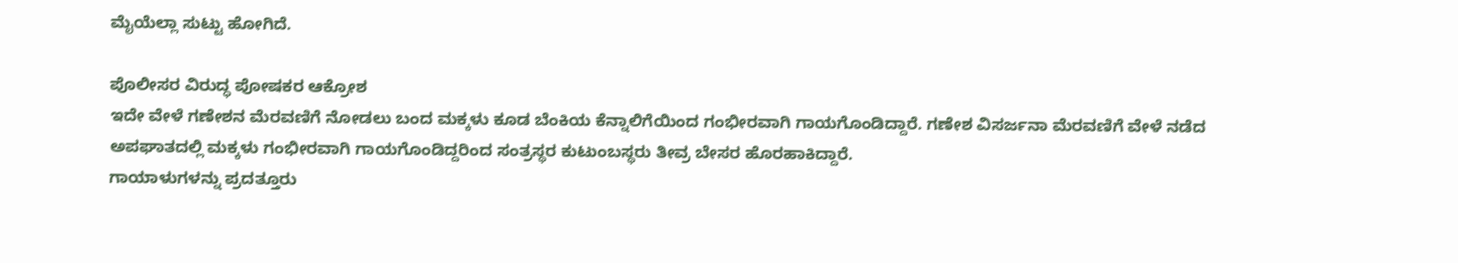ಮೈಯೆಲ್ಲಾ ಸುಟ್ಟು ಹೋಗಿದೆ.

ಪೊಲೀಸರ ವಿರುದ್ಧ ಪೋಷಕರ ಆಕ್ರೋಶ
ಇದೇ ವೇಳೆ ಗಣೇಶನ ಮೆರವಣಿಗೆ ನೋಡಲು ಬಂದ ಮಕ್ಕಳು ಕೂಡ ಬೆಂಕಿಯ ಕೆನ್ನಾಲಿಗೆಯಿಂದ ಗಂಭೀರವಾಗಿ ಗಾಯಗೊಂಡಿದ್ದಾರೆ. ಗಣೇಶ ವಿಸರ್ಜನಾ ಮೆರವಣಿಗೆ ವೇಳೆ ನಡೆದ ಅಪಘಾತದಲ್ಲಿ ಮಕ್ಕಳು ಗಂಭೀರವಾಗಿ ಗಾಯಗೊಂಡಿದ್ದರಿಂದ ಸಂತ್ರಸ್ಥರ ಕುಟುಂಬಸ್ಥರು ತೀವ್ರ ಬೇಸರ ಹೊರಹಾಕಿದ್ದಾರೆ.
ಗಾಯಾಳುಗಳನ್ನು ಪ್ರದತ್ತೂರು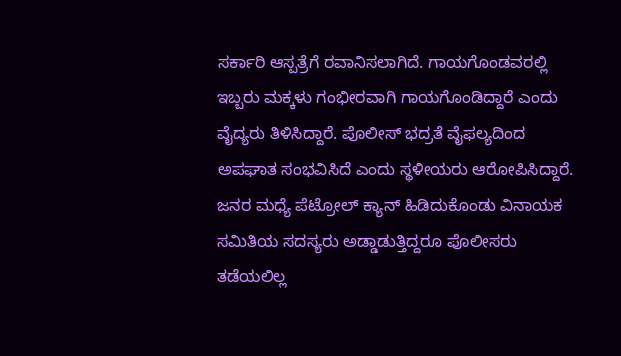ಸರ್ಕಾರಿ ಆಸ್ಪತ್ರೆಗೆ ರವಾನಿಸಲಾಗಿದೆ. ಗಾಯಗೊಂಡವರಲ್ಲಿ ಇಬ್ಬರು ಮಕ್ಕಳು ಗಂಭೀರವಾಗಿ ಗಾಯಗೊಂಡಿದ್ದಾರೆ ಎಂದು ವೈದ್ಯರು ತಿಳಿಸಿದ್ದಾರೆ. ಪೊಲೀಸ್ ಭದ್ರತೆ ವೈಫಲ್ಯದಿಂದ ಅಪಘಾತ ಸಂಭವಿಸಿದೆ ಎಂದು ಸ್ಥಳೀಯರು ಆರೋಪಿಸಿದ್ದಾರೆ. ಜನರ ಮಧ್ಯೆ ಪೆಟ್ರೋಲ್ ಕ್ಯಾನ್ ಹಿಡಿದುಕೊಂಡು ವಿನಾಯಕ ಸಮಿತಿಯ ಸದಸ್ಯರು ಅಡ್ಡಾಡುತ್ತಿದ್ದರೂ ಪೊಲೀಸರು ತಡೆಯಲಿಲ್ಲ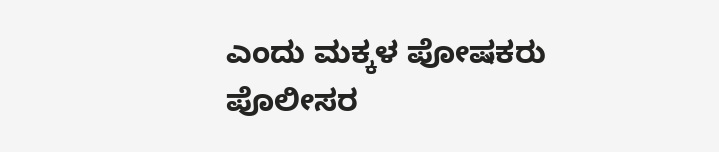ಎಂದು ಮಕ್ಕಳ ಪೋಷಕರು ಪೊಲೀಸರ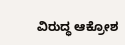ವಿರುದ್ಧ ಆಕ್ರೋಶ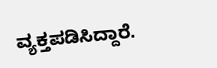ವ್ಯಕ್ತಪಡಿಸಿದ್ದಾರೆ.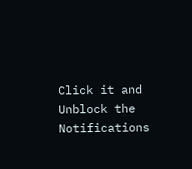Click it and Unblock the Notifications